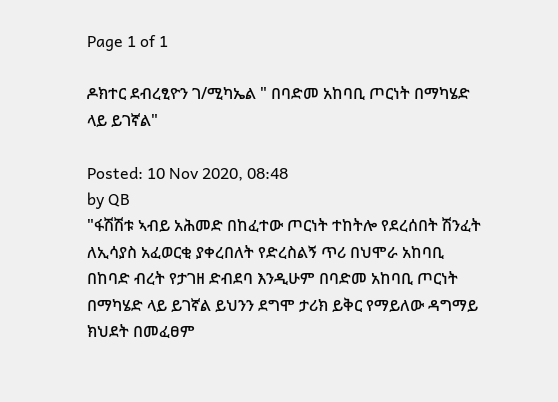Page 1 of 1

ዶክተር ደብረፂዮን ገ/ሚካኤል " በባድመ አከባቢ ጦርነት በማካሄድ ላይ ይገኛል"

Posted: 10 Nov 2020, 08:48
by QB
"ፋሽሽቱ ኣብይ አሕመድ በከፈተው ጦርነት ተከትሎ የደረሰበት ሽንፈት ለኢሳያስ አፈወርቂ ያቀረበለት የድረስልኝ ጥሪ በህሞራ አከባቢ በከባድ ብረት የታገዘ ድብደባ እንዲሁም በባድመ አከባቢ ጦርነት በማካሄድ ላይ ይገኛል ይህንን ደግሞ ታሪክ ይቅር የማይለው ዳግማይ ክህደት በመፈፀም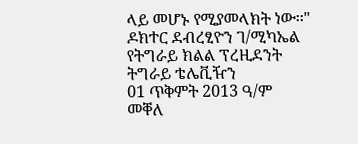ላይ መሆኑ የሚያመላክት ነው፡፡"
ዶክተር ደብረፂዮን ገ/ሚካኤል
የትግራይ ክልል ፕረዚደንት
ትግራይ ቴሌቪዥን
01 ጥቅምት 2013 ዓ/ም
መቐለ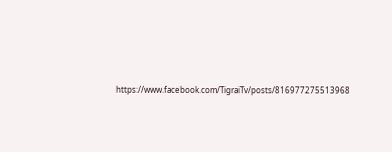https://www.facebook.com/TigraiTv/posts/816977275513968